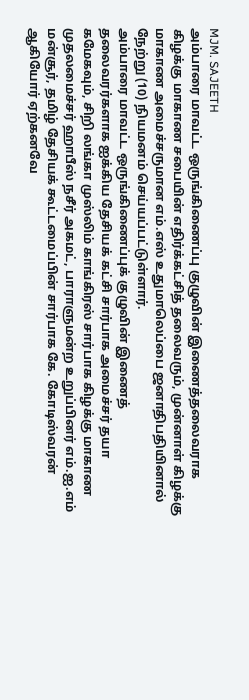MJM. SAJEETH
அம்பாரை மாவட்ட ஒருங்கிணைப்பு குழுவின் இணைத்தலைவராக கிழக்கு மாகாண சபையின் எதிர்க்கட்சித் தலைவரும், முன்னாள் கிழக்கு மாகாண அமைச்சருமான எம்.எஸ் உதுமாலெப்பை ஜனாதிபதியினால் நேற்று (10) நியமனம் செய்யப்பட்டுள்ளார்.
அம்பாரை மாவட்ட ஒருங்கிணைப்புக் குழுவின் இணைத் தலைவரர்களாக ஐக்கிய தேசியக் கட்சி சார்பாக அமைச்சர் தயா கமேகவும், சிறி லங்கா முஸ்லிம் காங்கிரஸ் சார்பாக கிழக்கு மாகாண முதலமைச்சர் ஹாபீஸ் நசீர் அகமட், பாராளுமன்ற உறுப்பினர் எம்.ஐ.எம் மன்சூர், தமிழ் தேசியக் கூட்டமைப்பின் சார்பாக கே. கோடிஸ்வரன் ஆகியோர் ஏற்கனவே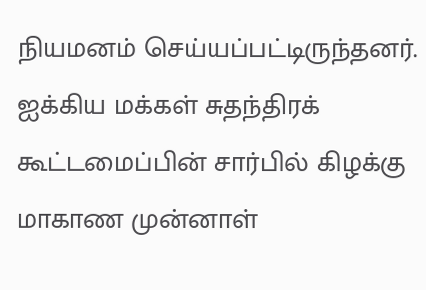நியமனம் செய்யப்பட்டிருந்தனர்.
ஐக்கிய மக்கள் சுதந்திரக் கூட்டமைப்பின் சார்பில் கிழக்கு மாகாண முன்னாள்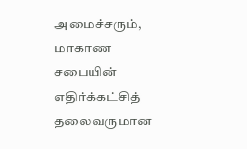அமைச்சரும், மாகாண சபையின் எதிர்க்கட்சித் தலைவருமான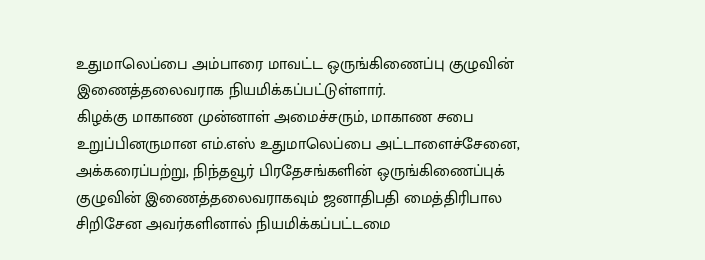உதுமாலெப்பை அம்பாரை மாவட்ட ஒருங்கிணைப்பு குழுவின் இணைத்தலைவராக நியமிக்கப்பட்டுள்ளார்.
கிழக்கு மாகாண முன்னாள் அமைச்சரும், மாகாண சபை உறுப்பினருமான எம்.எஸ் உதுமாலெப்பை அட்டாளைச்சேனை, அக்கரைப்பற்று, நிந்தவூர் பிரதேசங்களின் ஒருங்கிணைப்புக் குழுவின் இணைத்தலைவராகவும் ஜனாதிபதி மைத்திரிபால சிறிசேன அவர்களினால் நியமிக்கப்பட்டமை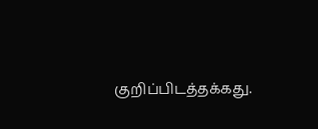குறிப்பிடத்தக்கது.